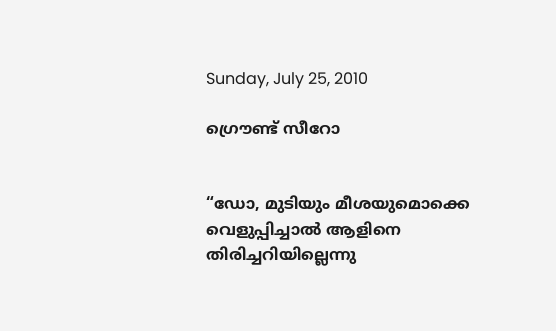Sunday, July 25, 2010

ഗ്രൌണ്ട് സീറോ


“ഡോ, മുടിയും മീശയുമൊക്കെ വെളുപ്പിച്ചാൽ ആളിനെ തിരിച്ചറിയില്ലെന്നു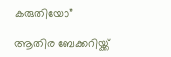കരുതിയോ”

ആതിര ബേക്കറിയ്ക്ക്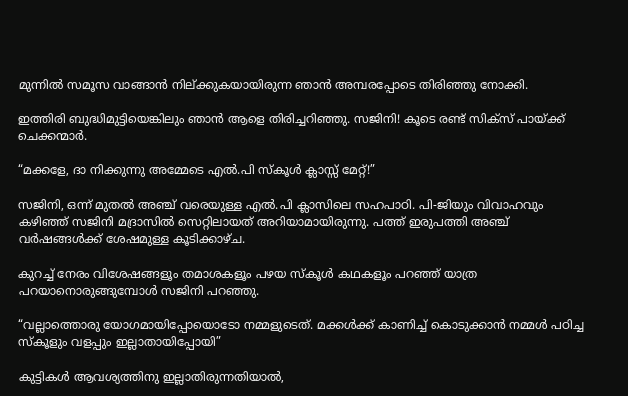മുന്നിൽ സമൂസ വാങ്ങാൻ നില്ക്കുകയായിരുന്ന ഞാൻ അമ്പരപ്പോടെ തിരിഞ്ഞു നോക്കി.

ഇത്തിരി ബുദ്ധിമുട്ടിയെങ്കിലും ഞാൻ ആളെ തിരിച്ചറിഞ്ഞു. സജിനി! കൂടെ രണ്ട് സിക്സ് പായ്ക്ക് ചെക്കന്മാർ.

“മക്കളേ, ദാ നിക്കുന്നു അമ്മേടെ എൽ.പി സ്കൂൾ ക്ലാസ്സ് മേറ്റ്!”

സജിനി, ഒന്ന് മുതൽ അഞ്ച് വരെയുള്ള എൽ.പി ക്ലാസിലെ സഹപാഠി. പി-ജിയും വിവാഹവും കഴിഞ്ഞ് സജിനി മദ്രാസിൽ സെറ്റിലായത് അറിയാമായിരുന്നു. പത്ത് ഇരുപത്തി അഞ്ച് വർഷങ്ങൾക്ക് ശേഷമുള്ള കൂടിക്കാഴ്ച.

കുറച്ച് നേരം വിശേഷങ്ങളൂം തമാശകളൂം പഴയ സ്കൂൾ കഥകളൂം പറഞ്ഞ് യാത്ര പറയാനൊരുങ്ങുമ്പോൾ സജിനി പറഞ്ഞു.

“വല്ലാത്തൊരു യോഗമായിപ്പോയൊടോ നമ്മളുടെത്. മക്കൾക്ക് കാണിച്ച് കൊടുക്കാൻ നമ്മൾ പഠിച്ച സ്കൂളും വളപ്പും ഇല്ലാതായിപ്പോയി”

കുട്ടികൾ ആവശ്യത്തിനു ഇല്ലാതിരുന്നതിയാൽ,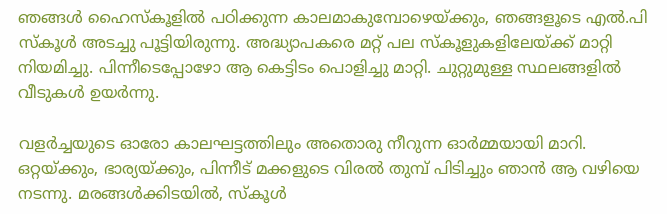ഞങ്ങൾ ഹൈസ്കൂളിൽ പഠിക്കുന്ന കാലമാകുമ്പോഴെയ്ക്കും, ഞങ്ങളൂടെ എൽ.പി സ്കൂൾ അടച്ചു പൂട്ടിയിരുന്നു. അദ്ധ്യാപകരെ മറ്റ് പല സ്കൂളുകളിലേയ്ക്ക് മാറ്റി നിയമിച്ചു. പിന്നീടെപ്പോഴോ ആ കെട്ടിടം പൊളിച്ചു മാറ്റി. ചുറ്റുമുള്ള സ്ഥലങ്ങളിൽ വീടുകൾ ഉയർന്നു.

വളർച്ചയുടെ ഓരോ കാലഘട്ടത്തിലും അതൊരു നീറുന്ന ഓർമ്മയായി മാറി. ഒറ്റയ്ക്കും, ഭാര്യയ്ക്കും, പിന്നീട് മക്കളുടെ വിരൽ തുമ്പ് പിടിച്ചും ഞാൻ ആ വഴിയെ നടന്നു. മരങ്ങൾക്കിടയിൽ, സ്കൂൾ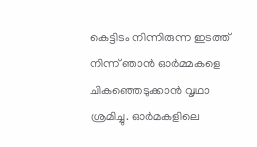കെട്ടിടം നിന്നിരുന്ന ഇടത്ത് നിന്ന് ഞാൻ ഓർമ്മകളെ ചികഞ്ഞെടുക്കാൻ വൃഥാ ശ്രമിച്ചു. ഓർമകളിലെ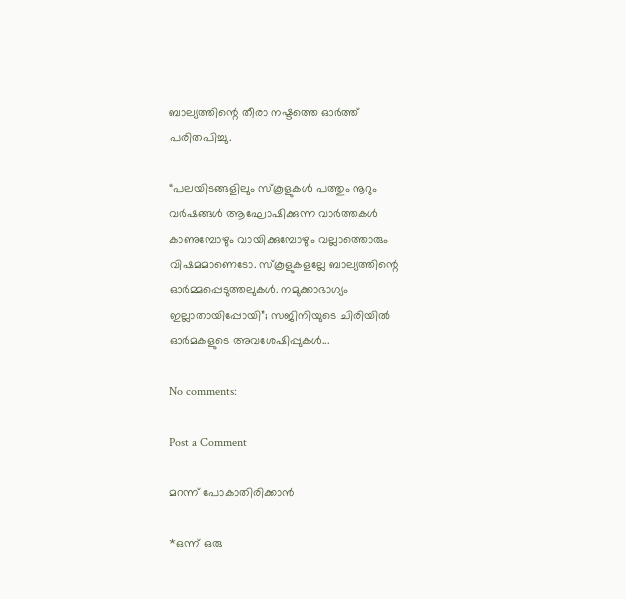ബാല്യത്തിന്റെ തീരാ നഷ്ടത്തെ ഓർത്ത് പരിതപിച്ചു.

“പലയിടങ്ങളിലും സ്കൂളുകൾ പത്തും നൂറും വർഷങ്ങൾ ആഘോഷിക്കുന്ന വാർത്തകൾ കാണുമ്പോഴും വായിക്കുമ്പോഴും വല്ലാത്തൊരും വിഷമമാണെടോ. സ്കൂളുകളല്ലേ ബാല്യത്തിന്റെ ഓർമ്മപ്പെടുത്തലുകൾ. നമുക്കാഭാഗ്യം ഇല്ലാതായിപ്പോയി”; സജിനിയുടെ ചിരിയിൽ ഓർമകളുടെ അവശേഷിപ്പുകൾ...

No comments:

Post a Comment

മറന്ന് പോകാതിരിക്കാൻ

*ഒന്ന് ഒരു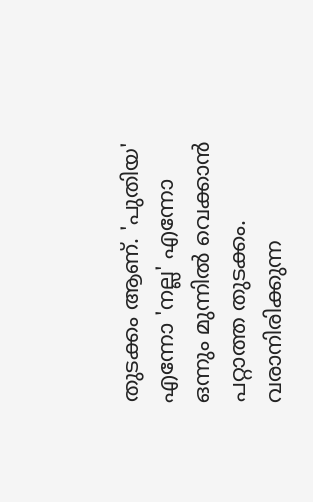തുടക്കം ആണ്. 'പുതിയ' എന്നോ 'നല്ല' എന്നോ ഒന്നും മുന്നിൽ വെക്കാൻ പറ്റാത്ത തുടക്കം.  വരാനിരിക്കുന്ന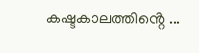കഷ്ടകാലത്തിൻ്റെ ...